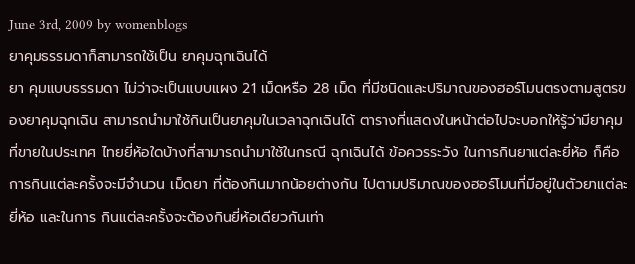June 3rd, 2009 by womenblogs
ยาคุมธรรมดาก็สามารถใช้เป็น ยาคุมฉุกเฉินได้
ยา คุมแบบธรรมดา ไม่ว่าจะเป็นแบบแผง 21 เม็ดหรือ 28 เม็ด ที่มีชนิดและปริมาณของฮอร์โมนตรงตามสูตรของยาคุมฉุกเฉิน สามารถนำมาใช้กินเป็นยาคุมในเวลาฉุกเฉินได้ ตารางที่แสดงในหน้าต่อไปจะบอกให้รู้ว่ามียาคุมที่ขายในประเทศ ไทยยี่ห้อใดบ้างที่สามารถนำมาใช้ในกรณี ฉุกเฉินได้ ข้อควรระวัง ในการกินยาแต่ละยี่ห้อ ก็คือการกินแต่ละครั้งจะมีจำนวน เม็ดยา ที่ต้องกินมากน้อยต่างกัน ไปตามปริมาณของฮอร์โมนที่มีอยู่ในตัวยาแต่ละยี่ห้อ และในการ กินแต่ละครั้งจะต้องกินยี่ห้อเดียวกันเท่า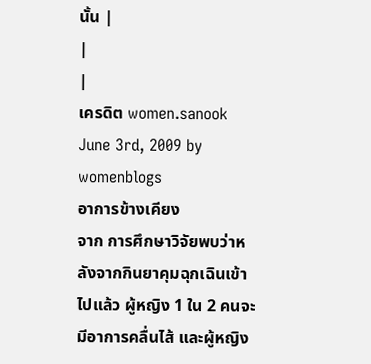นั้น |
|
|
เครดิต women.sanook
June 3rd, 2009 by womenblogs
อาการข้างเคียง
จาก การศึกษาวิจัยพบว่าหลังจากกินยาคุมฉุกเฉินเข้าไปแล้ว ผู้หญิง 1 ใน 2 คนจะมีอาการคลื่นไส้ และผู้หญิง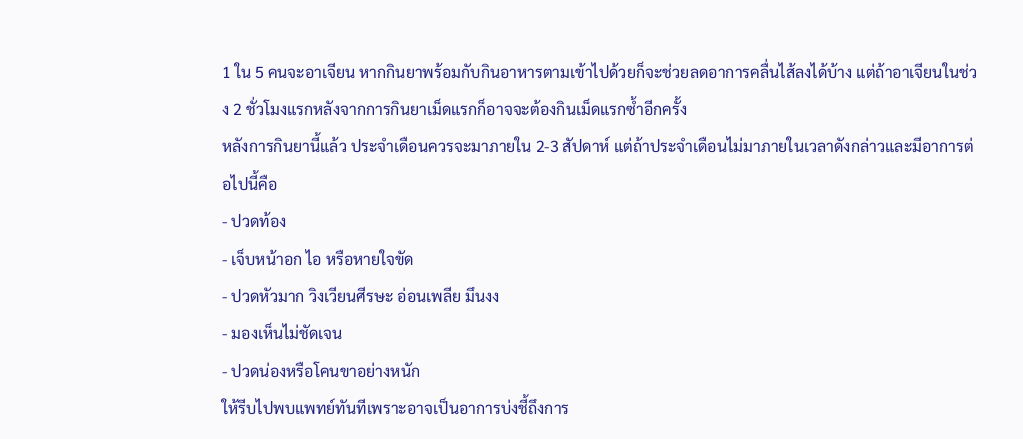1 ใน 5 คนจะอาเจียน หากกินยาพร้อมกับกินอาหารตามเข้าไปด้วยก็จะช่วยลดอาการคลื่นไส้ลงได้บ้าง แต่ถ้าอาเจียนในช่วง 2 ชั่วโมงแรกหลังจากการกินยาเม็ดแรกก็อาจจะต้องกินเม็ดแรกซ้ำอีกครั้ง
หลังการกินยานี้แล้ว ประจำเดือนควรจะมาภายใน 2-3 สัปดาห์ แต่ถ้าประจำเดือนไม่มาภายในเวลาดังกล่าวและมีอาการต่อไปนี้คือ
- ปวดท้อง
- เจ็บหน้าอก ไอ หรือหายใจขัด
- ปวดหัวมาก วิงเวียนศีรษะ อ่อนเพลีย มึนงง
- มองเห็นไม่ชัดเจน
- ปวดน่องหรือโคนขาอย่างหนัก
ให้รีบไปพบแพทย์ทันทีเพราะอาจเป็นอาการบ่งชี้ถึงการ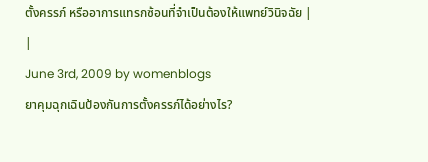ตั้งครรภ์ หรืออาการแทรกซ้อนที่จำเป็นต้องให้แพทย์วินิจฉัย |
|
June 3rd, 2009 by womenblogs
ยาคุมฉุกเฉินป้องกันการตั้งครรภ์ได้อย่างไร?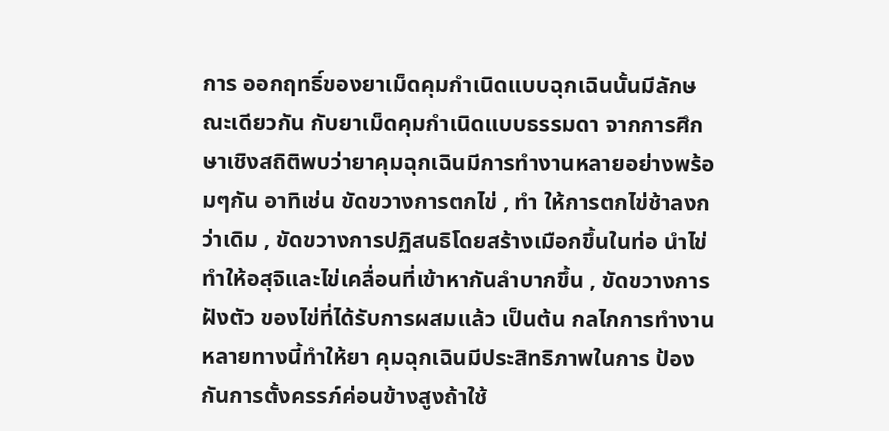การ ออกฤทธิ์ของยาเม็ดคุมกำเนิดแบบฉุกเฉินนั้นมีลักษณะเดียวกัน กับยาเม็ดคุมกำเนิดแบบธรรมดา จากการศึกษาเชิงสถิติพบว่ายาคุมฉุกเฉินมีการทำงานหลายอย่างพร้อมๆกัน อาทิเช่น ขัดขวางการตกไข่ , ทำ ให้การตกไข่ช้าลงกว่าเดิม , ขัดขวางการปฏิสนธิโดยสร้างเมือกขึ้นในท่อ นำไข่ ทำให้อสุจิและไข่เคลื่อนที่เข้าหากันลำบากขึ้น , ขัดขวางการฝังตัว ของไข่ที่ได้รับการผสมแล้ว เป็นต้น กลไกการทำงานหลายทางนี้ทำให้ยา คุมฉุกเฉินมีประสิทธิภาพในการ ป้องกันการตั้งครรภ์ค่อนข้างสูงถ้าใช้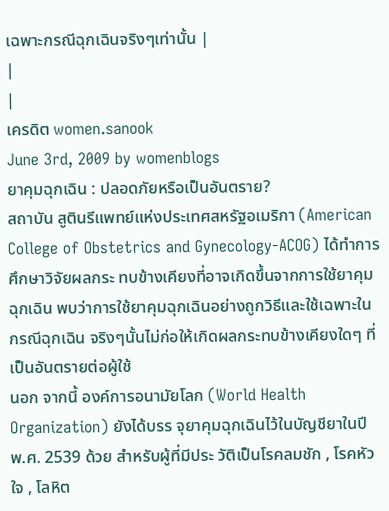เฉพาะกรณีฉุกเฉินจริงๆเท่านั้น |
|
|
เครดิต women.sanook
June 3rd, 2009 by womenblogs
ยาคุมฉุกเฉิน : ปลอดภัยหรือเป็นอันตราย?
สถาบัน สูตินรีแพทย์แห่งประเทศสหรัฐอเมริกา (American College of Obstetrics and Gynecology-ACOG) ได้ทำการศึกษาวิจัยผลกระ ทบข้างเคียงที่อาจเกิดขึ้นจากการใช้ยาคุมฉุกเฉิน พบว่าการใช้ยาคุมฉุกเฉินอย่างถูกวิธีและใช้เฉพาะใน กรณีฉุกเฉิน จริงๆนั้นไม่ก่อให้เกิดผลกระทบข้างเคียงใดๆ ที่เป็นอันตรายต่อผู้ใช้
นอก จากนี้ องค์การอนามัยโลก (World Health Organization) ยังได้บรร จุยาคุมฉุกเฉินไว้ในบัญชียาในปี พ.ศ. 2539 ด้วย สำหรับผู้ที่มีประ วัติเป็นโรคลมชัก , โรคหัวใจ , โลหิต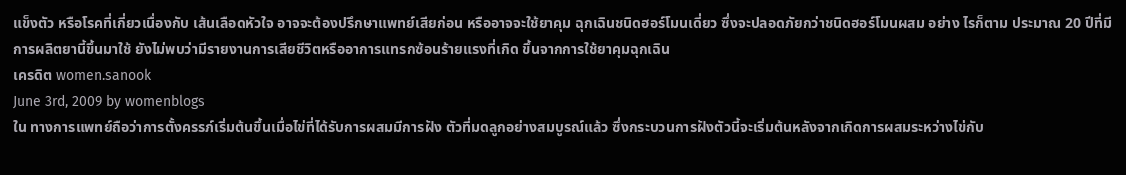แข็งตัว หรือโรคที่เกี่ยวเนื่องกับ เส้นเลือดหัวใจ อาจจะต้องปรึกษาแพทย์เสียก่อน หรืออาจจะใช้ยาคุม ฉุกเฉินชนิดฮอร์โมนเดี่ยว ซึ่งจะปลอดภัยกว่าชนิดฮอร์โมนผสม อย่าง ไรก็ตาม ประมาณ 20 ปีที่มีการผลิตยานี้ขึ้นมาใช้ ยังไม่พบว่ามีรายงานการเสียชีวิตหรืออาการแทรกซ้อนร้ายแรงที่เกิด ขึ้นจากการใช้ยาคุมฉุกเฉิน
เครดิต women.sanook
June 3rd, 2009 by womenblogs
ใน ทางการแพทย์ถือว่าการตั้งครรภ์เริ่มต้นขึ้นเมื่อไข่ที่ได้รับการผสมมีการฝัง ตัวที่มดลูกอย่างสมบูรณ์แล้ว ซึ่งกระบวนการฝังตัวนี้จะเริ่มต้นหลังจากเกิดการผสมระหว่างไข่กับ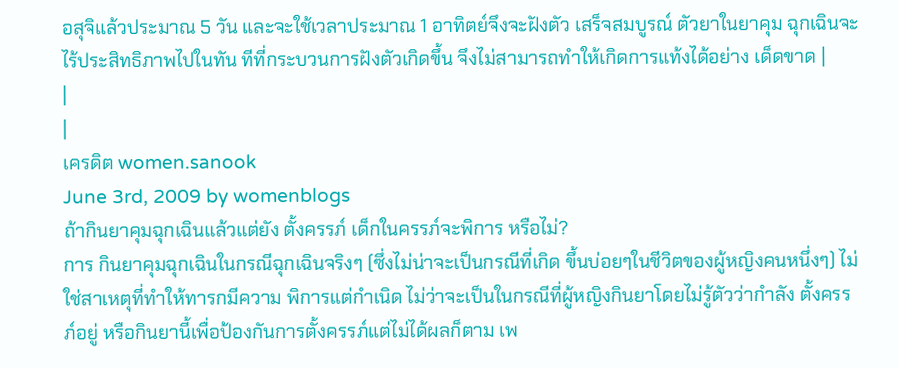อสุจิแล้วประมาณ 5 วัน และจะใช้เวลาประมาณ 1 อาทิตย์จึงจะฝังตัว เสร็จสมบูรณ์ ตัวยาในยาคุม ฉุกเฉินจะไร้ประสิทธิภาพไปในทัน ทีที่กระบวนการฝังตัวเกิดขึ้น จึงไม่สามารถทำให้เกิดการแท้งได้อย่าง เด็ดขาด |
|
|
เครดิต women.sanook
June 3rd, 2009 by womenblogs
ถ้ากินยาคุมฉุกเฉินแล้วแต่ยัง ตั้งครรภ์ เด็กในครรภ์จะพิการ หรือไม่?
การ กินยาคุมฉุกเฉินในกรณีฉุกเฉินจริงๆ (ซึ่งไม่น่าจะเป็นกรณีที่เกิด ขึ้นบ่อยๆในชีวิตของผู้หญิงคนหนึ่งๆ) ไม่ใช่สาเหตุที่ทำให้ทารกมีความ พิการแต่กำเนิด ไม่ว่าจะเป็นในกรณีที่ผู้หญิงกินยาโดยไม่รู้ตัวว่ากำลัง ตั้งครรภ์อยู่ หรือกินยานี้เพื่อป้องกันการตั้งครรภ์แต่ไม่ได้ผลก็ตาม เพ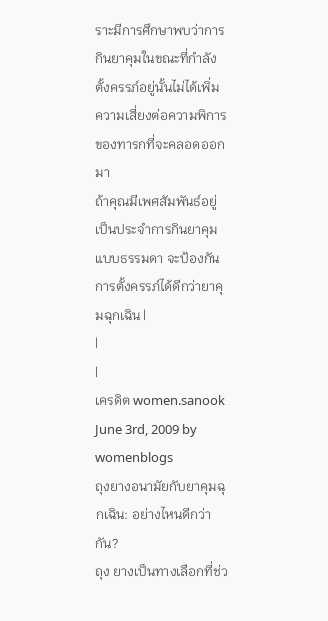ราะมีการศึกษาพบว่าการกินยาคุมในขณะที่กำลังตั้งครรภ์อยู่นั้นไม่ได้เพิ่ม ความเสี่ยงต่อความพิการของทารกที่จะคลอดออกมา
ถ้าคุณมีเพศสัมพันธ์อยู่เป็นประจำการกินยาคุมแบบธรรมดา จะป้องกันการตั้งครรภ์ได้ดีกว่ายาคุมฉุกเฉิน |
|
|
เครดิต women.sanook
June 3rd, 2009 by womenblogs
ถุงยางอนามัยกับยาคุมฉุกเฉิน: อย่างไหนดีกว่ากัน?
ถุง ยางเป็นทางเลือกที่ช่ว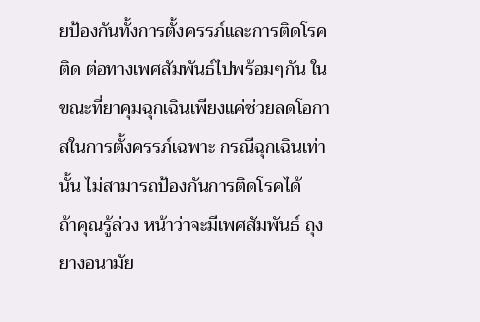ยป้องกันทั้งการตั้งครรภ์และการติดโรคติด ต่อทางเพศสัมพันธ์ไปพร้อมๆกัน ในขณะที่ยาคุมฉุกเฉินเพียงแค่ช่วยลดโอกาสในการตั้งครรภ์เฉพาะ กรณีฉุกเฉินเท่านั้น ไม่สามารถป้องกันการติดโรคได้
ถ้าคุณรู้ล่วง หน้าว่าจะมีเพศสัมพันธ์ ถุงยางอนามัย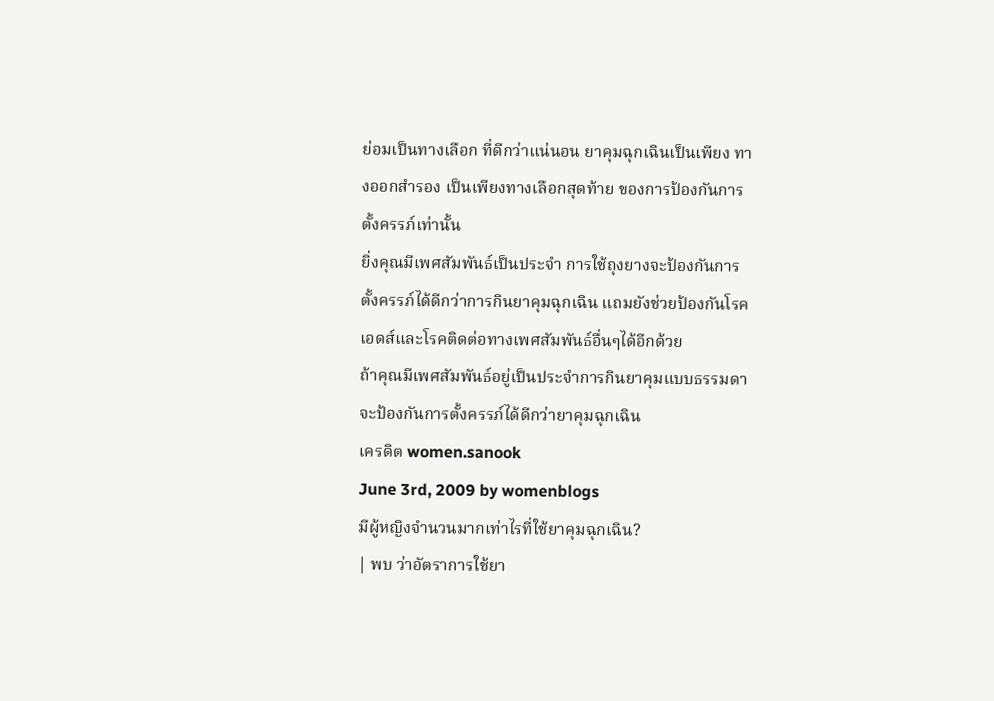ย่อมเป็นทางเลือก ที่ดีกว่าแน่นอน ยาคุมฉุกเฉินเป็นเพียง ทางออกสำรอง เป็นเพียงทางเลือกสุดท้าย ของการป้องกันการตั้งครรภ์เท่านั้น
ยิ่งคุณมีเพศสัมพันธ์เป็นประจำ การใช้ถุงยางจะป้องกันการตั้งครรภ์ได้ดีกว่าการกินยาคุมฉุกเฉิน แถมยังช่วยป้องกันโรคเอดส์และโรคติดต่อทางเพศสัมพันธ์อื่นๆได้อีกด้วย
ถ้าคุณมีเพศสัมพันธ์อยู่เป็นประจำการกินยาคุมแบบธรรมดา จะป้องกันการตั้งครรภ์ได้ดีกว่ายาคุมฉุกเฉิน
เครดิต women.sanook
June 3rd, 2009 by womenblogs
มีผู้หญิงจำนวนมากเท่าไรที่ใช้ยาคุมฉุกเฉิน?
| พบ ว่าอัตราการใช้ยา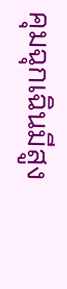คุมฉุกเฉินมีสูง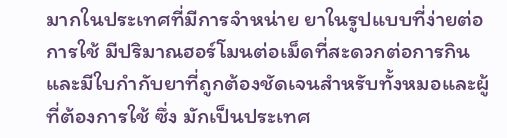มากในประเทศที่มีการจำหน่าย ยาในรูปแบบที่ง่ายต่อการใช้ มีปริมาณฮอร์โมนต่อเม็ดที่สะดวกต่อการกิน และมีใบกำกับยาที่ถูกต้องชัดเจนสำหรับทั้งหมอและผู้ที่ต้องการใช้ ซึ่ง มักเป็นประเทศ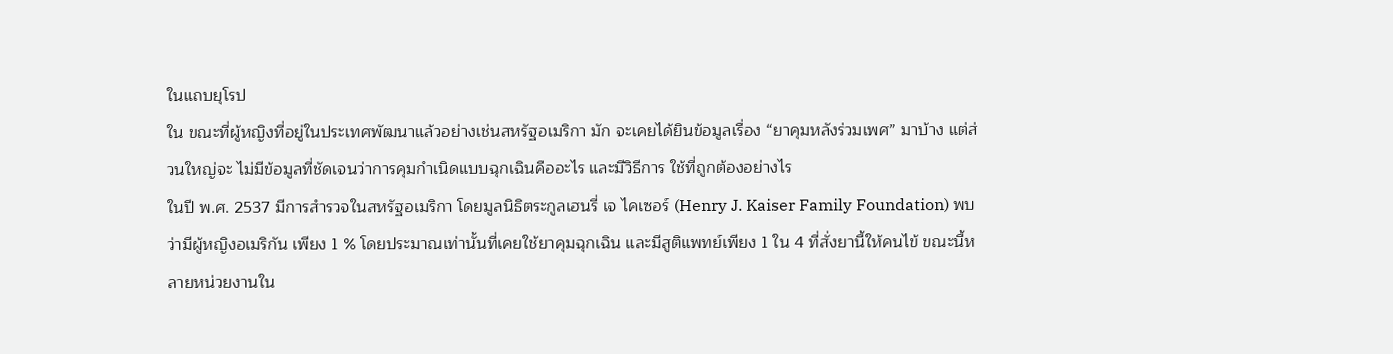ในแถบยุโรป
ใน ขณะที่ผู้หญิงที่อยู่ในประเทศพัฒนาแล้วอย่างเช่นสหรัฐอเมริกา มัก จะเคยได้ยินข้อมูลเรื่อง “ยาคุมหลังร่วมเพศ” มาบ้าง แต่ส่วนใหญ่จะ ไม่มีข้อมูลที่ชัดเจนว่าการคุมกำเนิดแบบฉุกเฉินคืออะไร และมีวิธีการ ใช้ที่ถูกต้องอย่างไร
ในปี พ.ศ. 2537 มีการสำรวจในสหรัฐอเมริกา โดยมูลนิธิตระกูลเฮนรี่ เจ ไคเซอร์ (Henry J. Kaiser Family Foundation) พบว่ามีผู้หญิงอเมริกัน เพียง 1 % โดยประมาณเท่านั้นที่เคยใช้ยาคุมฉุกเฉิน และมีสูติแพทย์เพียง 1 ใน 4 ที่สั่งยานี้ให้คนไข้ ขณะนี้หลายหน่วยงานใน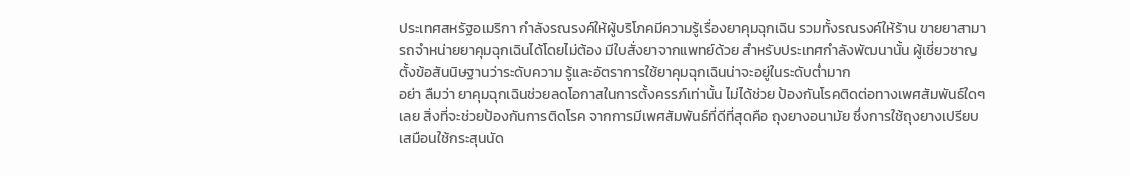ประเทศสหรัฐอเมริกา กำลังรณรงค์ให้ผู้บริโภคมีความรู้เรื่องยาคุมฉุกเฉิน รวมทั้งรณรงค์ให้ร้าน ขายยาสามารถจำหน่ายยาคุมฉุกเฉินได้โดยไม่ต้อง มีใบสั่งยาจากแพทย์ด้วย สำหรับประเทศกำลังพัฒนานั้น ผู้เชี่ยวชาญตั้งข้อสันนิษฐานว่าระดับความ รู้และอัตราการใช้ยาคุมฉุกเฉินน่าจะอยู่ในระดับต่ำมาก
อย่า ลืมว่า ยาคุมฉุกเฉินช่วยลดโอกาสในการตั้งครรภ์เท่านั้น ไม่ได้ช่วย ป้องกันโรคติดต่อทางเพศสัมพันธ์ใดๆเลย สิ่งที่จะช่วยป้องกันการติดโรค จากการมีเพศสัมพันธ์ที่ดีที่สุดคือ ถุงยางอนามัย ซึ่งการใช้ถุงยางเปรียบ เสมือนใช้กระสุนนัด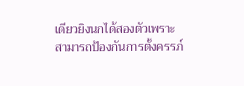เดียวยิงนกได้สองตัวเพราะ สามารถป้องกันการตั้งครรภ์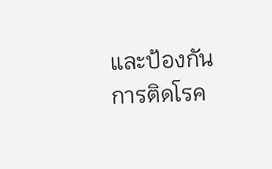และป้องกันการติดโรค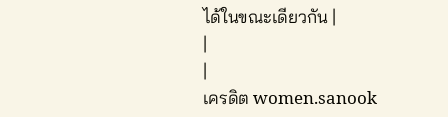ได้ในขณะเดียวกัน |
|
|
เครดิต women.sanook